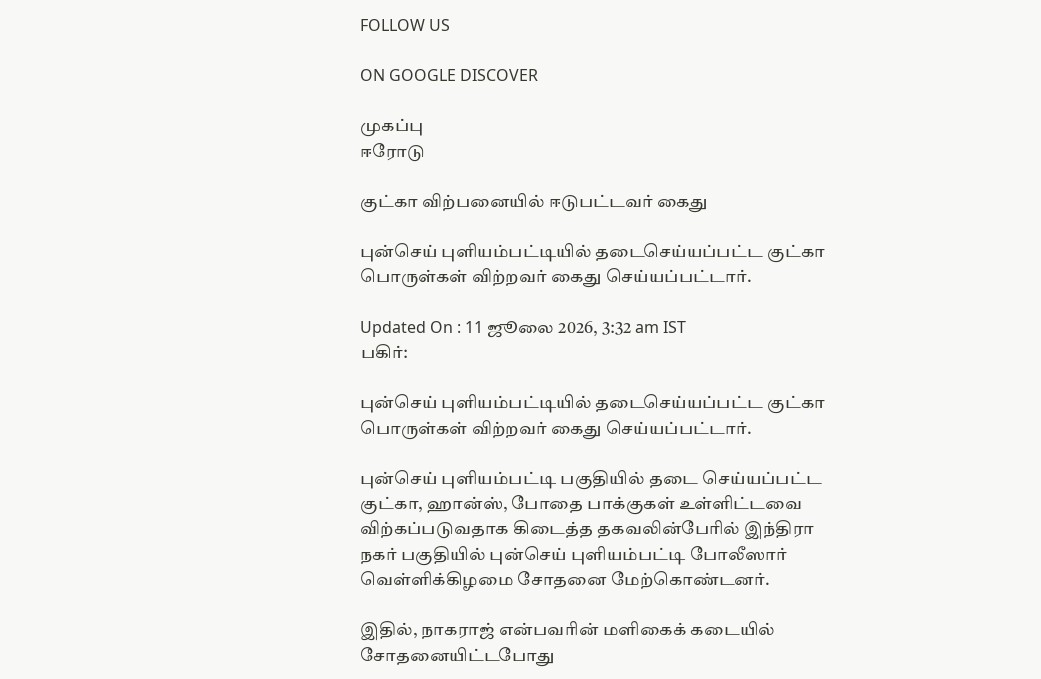FOLLOW US

ON GOOGLE DISCOVER

முகப்பு
ஈரோடு

குட்கா விற்பனையில் ஈடுபட்டவர் கைது

புன்செய் புளியம்பட்டியில் தடைசெய்யப்பட்ட குட்கா பொருள்கள் விற்றவர் கைது செய்யப்பட்டார்.

Updated On : 11 ஜூலை 2026, 3:32 am IST
பகிர்:

புன்செய் புளியம்பட்டியில் தடைசெய்யப்பட்ட குட்கா பொருள்கள் விற்றவர் கைது செய்யப்பட்டார்.

புன்செய் புளியம்பட்டி பகுதியில் தடை செய்யப்பட்ட குட்கா, ஹான்ஸ், போதை பாக்குகள் உள்ளிட்டவை விற்கப்படுவதாக கிடைத்த தகவலின்பேரில் இந்திரா நகர் பகுதியில் புன்செய் புளியம்பட்டி போலீஸார் வெள்ளிக்கிழமை சோதனை மேற்கொண்டனர்.

இதில், நாகராஜ் என்பவரின் மளிகைக் கடையில் சோதனையிட்டபோது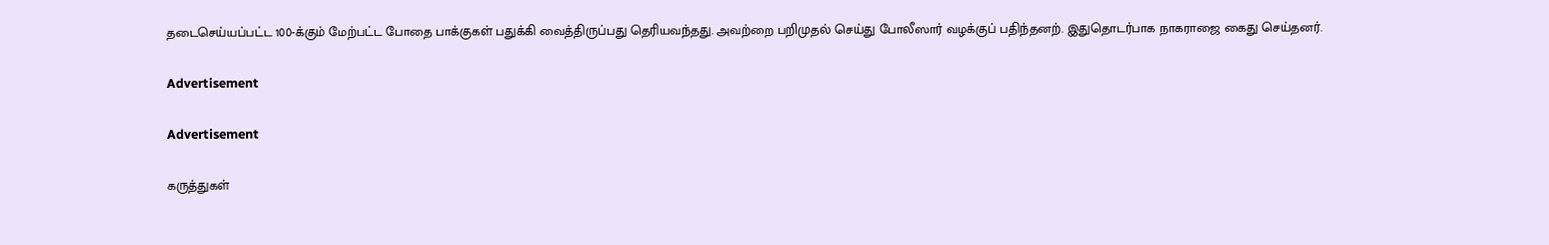தடைசெய்யப்பட்ட 100-க்கும் மேற்பட்ட போதை பாக்குகள் பதுக்கி வைத்திருப்பது தெரியவந்தது. அவற்றை பறிமுதல் செய்து போலீஸார் வழக்குப் பதிந்தனற். இதுதொடர்பாக நாகராஜை கைது செய்தனர்.

Advertisement

Advertisement

கருத்துகள்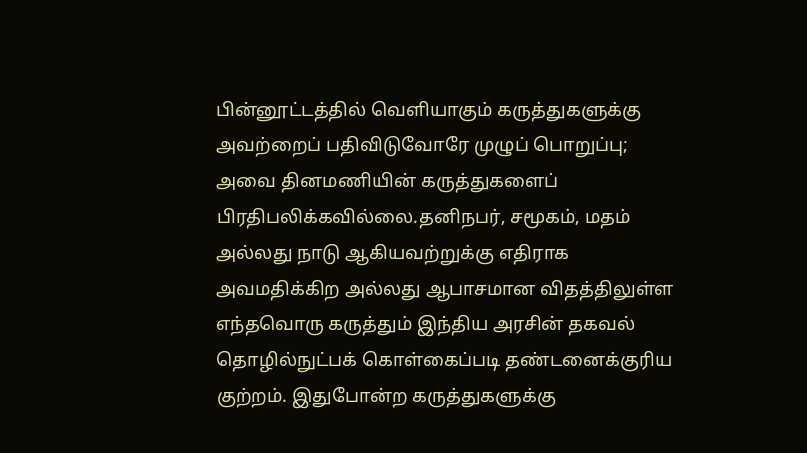பின்னூட்டத்தில் வெளியாகும் கருத்துகளுக்கு அவற்றைப் பதிவிடுவோரே முழுப் பொறுப்பு; அவை தினமணியின் கருத்துகளைப் பிரதிபலிக்கவில்லை.தனிநபர், சமூகம், மதம் அல்லது நாடு ஆகியவற்றுக்கு எதிராக அவமதிக்கிற அல்லது ஆபாசமான விதத்திலுள்ள எந்தவொரு கருத்தும் இந்திய அரசின் தகவல் தொழில்நுட்பக் கொள்கைப்படி தண்டனைக்குரிய குற்றம். இதுபோன்ற கருத்துகளுக்கு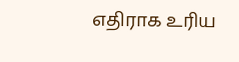எதிராக உரிய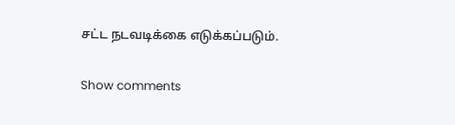சட்ட நடவடிக்கை எடுக்கப்படும்.

Show comments